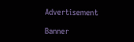Advertisement

Banner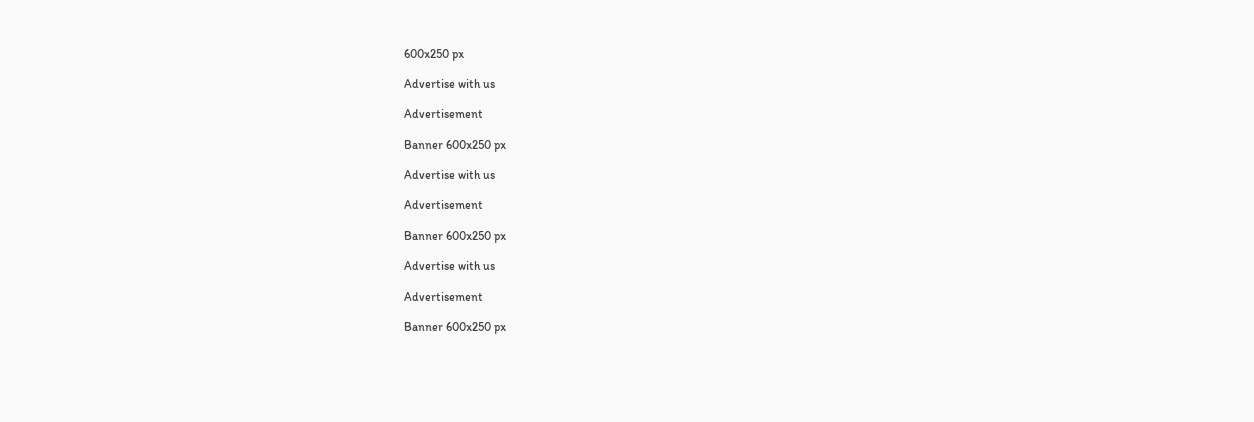600x250 px

Advertise with us

Advertisement

Banner 600x250 px

Advertise with us

Advertisement

Banner 600x250 px

Advertise with us

Advertisement

Banner 600x250 px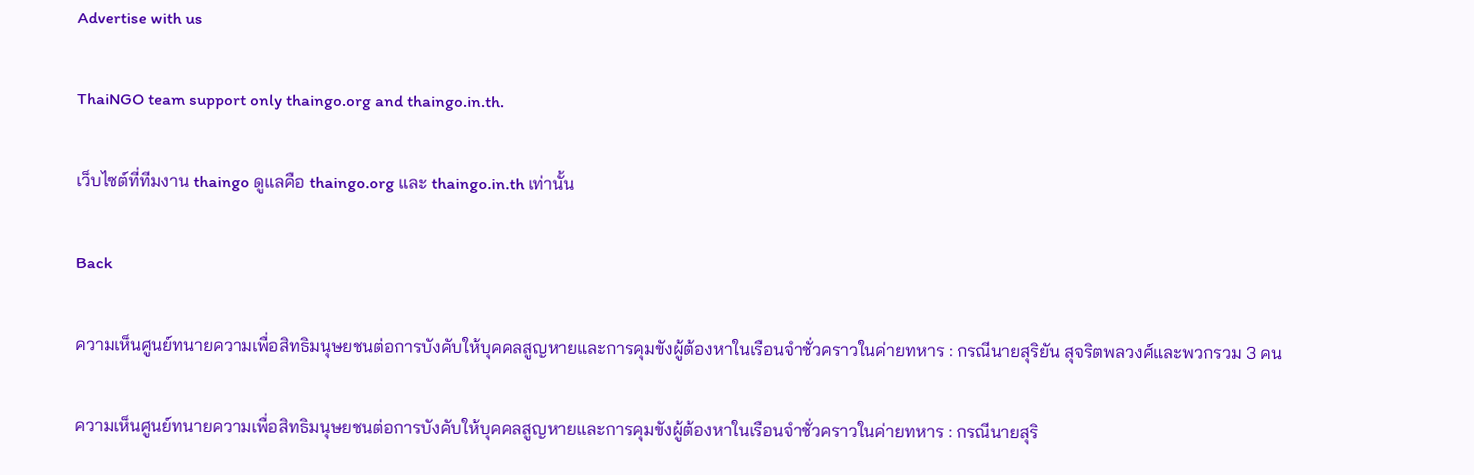Advertise with us

ThaiNGO team support only thaingo.org and thaingo.in.th.

เว็บไซต์ที่ทีมงาน thaingo ดูแลคือ thaingo.org และ thaingo.in.th เท่านั้น

Back

ความเห็นศูนย์ทนายความเพื่อสิทธิมนุษยชนต่อการบังคับให้บุคคลสูญหายและการคุมขังผู้ต้องหาในเรือนจำชั่วคราวในค่ายทหาร : กรณีนายสุริยัน สุจริตพลวงศ์และพวกรวม 3 คน

ความเห็นศูนย์ทนายความเพื่อสิทธิมนุษยชนต่อการบังคับให้บุคคลสูญหายและการคุมขังผู้ต้องหาในเรือนจำชั่วคราวในค่ายทหาร : กรณีนายสุริ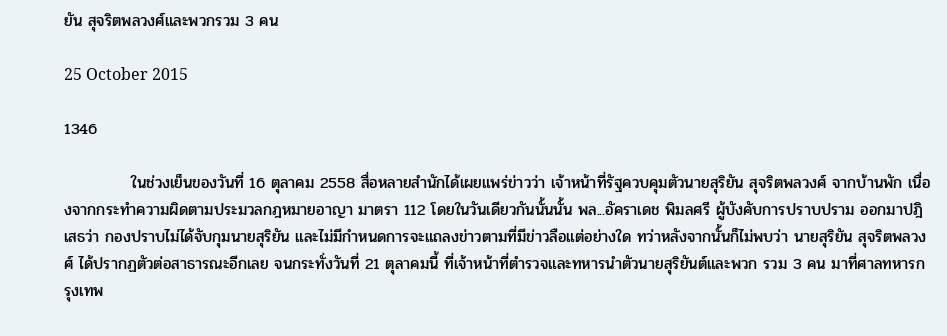ยัน สุจริตพลวงศ์และพวกรวม 3 คน

25 October 2015

1346

            ในช่วงเย็นของวันที่ 16 ตุลาคม 2558 สื่อหลายสำนักได้เผยแพร่ข่าวว่า เจ้าหน้าที่รัฐควบคุมตัวนายสุริยัน สุจริตพลวงศ์ จากบ้านพัก เนื่องจากกระทำความผิดตามประมวลกฎหมายอาญา มาตรา 112 โดยในวันเดียวกันนั้นนั้น พล...อัคราเดช พิมลศรี ผู้บังคับการปราบปราม ออกมาปฎิเสธว่า กองปราบไม่ได้จับกุมนายสุริยัน และไม่มีกำหนดการจะแถลงข่าวตามที่มีข่าวลือแต่อย่างใด ทว่าหลังจากนั้นก็ไม่พบว่า นายสุริยัน สุจริตพลวงศ์ ได้ปรากฏตัวต่อสาธารณะอีกเลย จนกระทั่งวันที่ 21 ตุลาคมนี้ ที่เจ้าหน้าที่ตำรวจและทหารนำตัวนายสุริยันต์และพวก รวม 3 คน มาที่ศาลทหารกรุงเทพ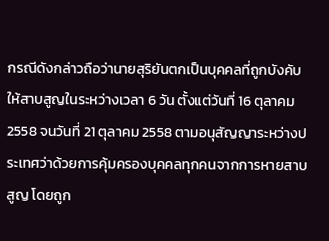กรณีดังกล่าวถือว่านายสุริยันตกเป็นบุคคลที่ถูกบังคับให้สาบสูญในระหว่างเวลา 6 วัน ตั้งแต่วันที่ 16 ตุลาคม 2558 จนวันที่ 21 ตุลาคม 2558 ตามอนุสัญญาระหว่างประเทศว่าด้วยการคุ้มครองบุคคลทุกคนจากการหายสาบสูญ โดยถูก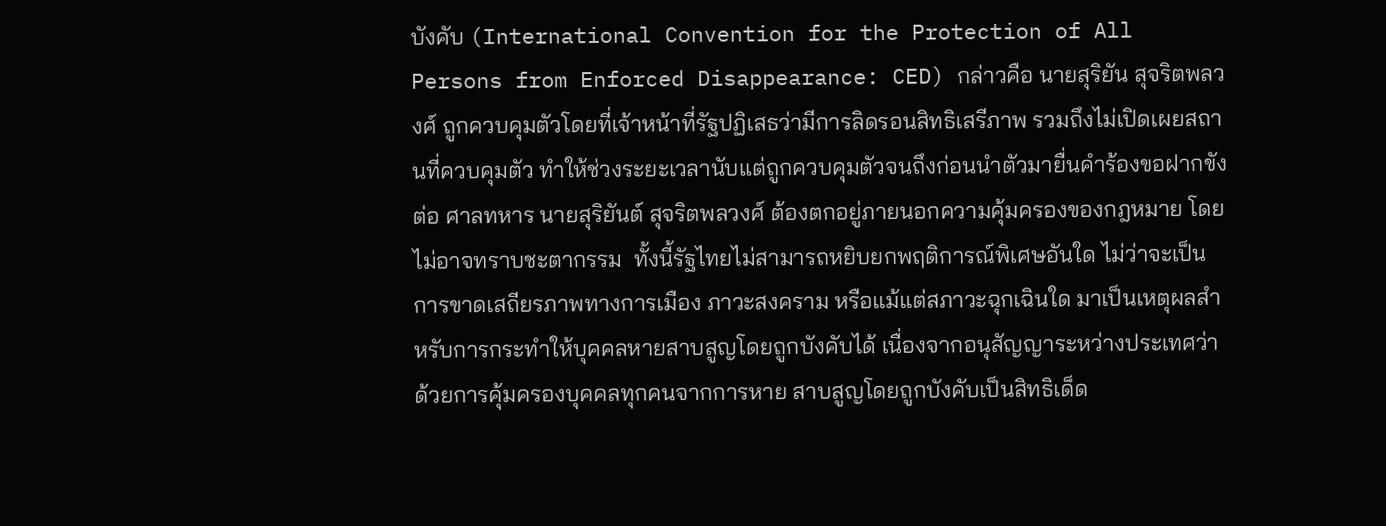บังคับ (International Convention for the Protection of All Persons from Enforced Disappearance: CED) กล่าวคือ นายสุริยัน สุจริตพลวงศ์ ถูกควบคุมตัวโดยที่เจ้าหน้าที่รัฐปฏิเสธว่ามีการลิดรอนสิทธิเสรีภาพ รวมถึงไม่เปิดเผยสถานที่ควบคุมตัว ทำให้ช่วงระยะเวลานับแต่ถูกควบคุมตัวจนถึงก่อนนำตัวมายื่นคำร้องขอฝากขังต่อ ศาลทหาร นายสุริยันต์ สุจริตพลวงศ์ ต้องตกอยู่ภายนอกความคุ้มครองของกฎหมาย โดยไม่อาจทราบชะตากรรม  ทั้งนี้รัฐไทยไม่สามารถหยิบยกพฤติการณ์พิเศษอันใด ไม่ว่าจะเป็นการขาดเสถียรภาพทางการเมือง ภาวะสงคราม หรือแม้แต่สภาวะฉุกเฉินใด มาเป็นเหตุผลสำหรับการกระทำให้บุคคลหายสาบสูญโดยถูกบังคับได้ เนื่องจากอนุสัญญาระหว่างประเทศว่าด้วยการคุ้มครองบุคคลทุกคนจากการหาย สาบสูญโดยถูกบังคับเป็นสิทธิเด็ด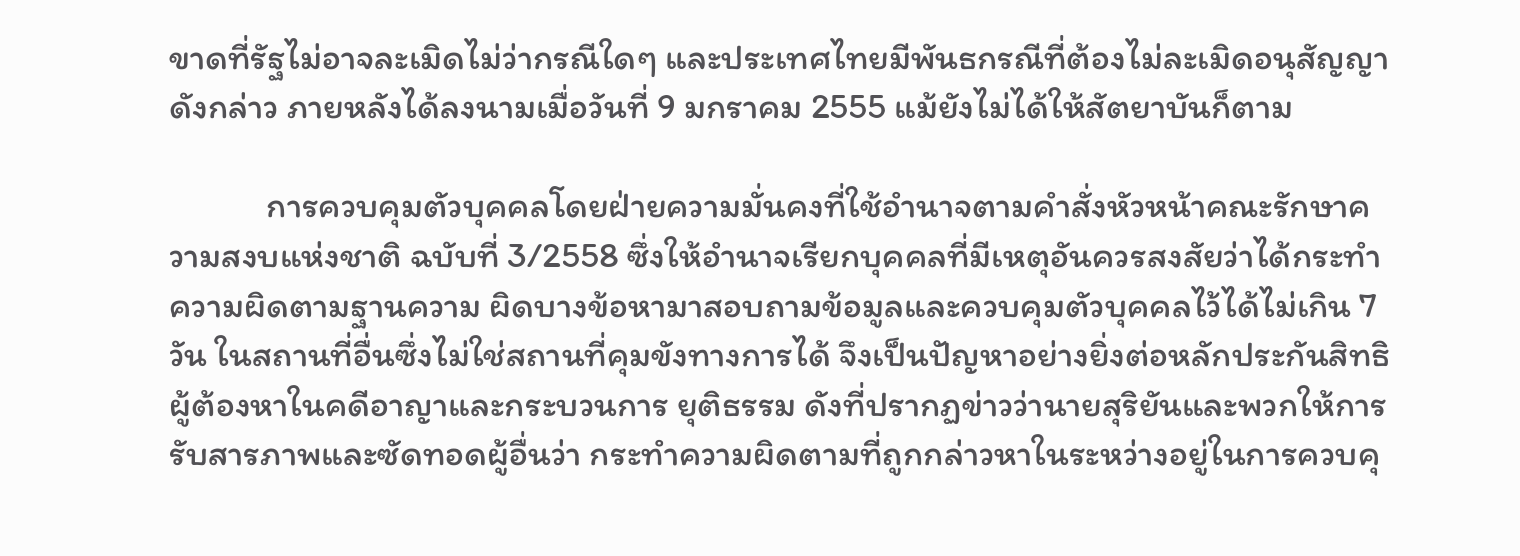ขาดที่รัฐไม่อาจละเมิดไม่ว่ากรณีใดๆ และประเทศไทยมีพันธกรณีที่ต้องไม่ละเมิดอนุสัญญาดังกล่าว ภายหลังได้ลงนามเมื่อวันที่ 9 มกราคม 2555 แม้ยังไม่ได้ให้สัตยาบันก็ตาม

            การควบคุมตัวบุคคลโดยฝ่ายความมั่นคงที่ใช้อำนาจตามคำสั่งหัวหน้าคณะรักษาความสงบแห่งชาติ ฉบับที่ 3/2558 ซึ่งให้อำนาจเรียกบุคคลที่มีเหตุอันควรสงสัยว่าได้กระทำความผิดตามฐานความ ผิดบางข้อหามาสอบถามข้อมูลและควบคุมตัวบุคคลไว้ได้ไม่เกิน 7 วัน ในสถานที่อื่นซึ่งไม่ใช่สถานที่คุมขังทางการได้ จึงเป็นปัญหาอย่างยิ่งต่อหลักประกันสิทธิผู้ต้องหาในคดีอาญาและกระบวนการ ยุติธรรม ดังที่ปรากฏข่าวว่านายสุริยันและพวกให้การรับสารภาพและซัดทอดผู้อื่นว่า กระทำความผิดตามที่ถูกกล่าวหาในระหว่างอยู่ในการควบคุ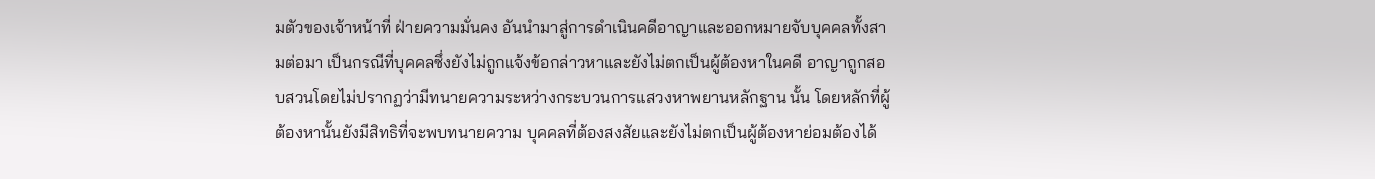มตัวของเจ้าหน้าที่ ฝ่ายความมั่นคง อันนำมาสู่การดำเนินคดีอาญาและออกหมายจับบุคคลทั้งสามต่อมา เป็นกรณีที่บุคคลซึ่งยังไม่ถูกแจ้งข้อกล่าวหาและยังไม่ตกเป็นผู้ต้องหาในคดี อาญาถูกสอบสวนโดยไม่ปรากฏว่ามีทนายความระหว่างกระบวนการแสวงหาพยานหลักฐาน นั้น โดยหลักที่ผู้ต้องหานั้นยังมีสิทธิที่จะพบทนายความ บุคคลที่ต้องสงสัยและยังไม่ตกเป็นผู้ต้องหาย่อมต้องได้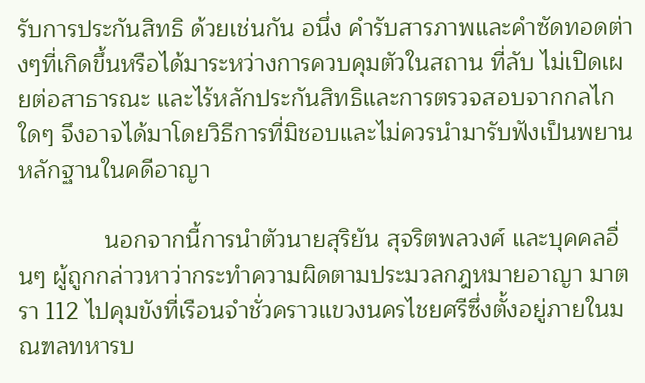รับการประกันสิทธิ ด้วยเช่นกัน อนึ่ง คำรับสารภาพและคำซัดทอดต่างๆที่เกิดขึ้นหรือได้มาระหว่างการควบคุมตัวในสถาน ที่ลับ ไม่เปิดเผยต่อสาธารณะ และไร้หลักประกันสิทธิและการตรวจสอบจากกลไกใดๆ จึงอาจได้มาโดยวิธีการที่มิชอบและไม่ควรนำมารับฟังเป็นพยานหลักฐานในคดีอาญา

             นอกจากนี้การนำตัวนายสุริยัน สุจริตพลวงศ์ และบุคคลอื่นๆ ผู้ถูกกล่าวหาว่ากระทำความผิดตามประมวลกฎหมายอาญา มาตรา 112 ไปคุมขังที่เรือนจำชั่วคราวแขวงนครไชยศรีซึ่งตั้งอยู่ภายในมณฑลทหารบ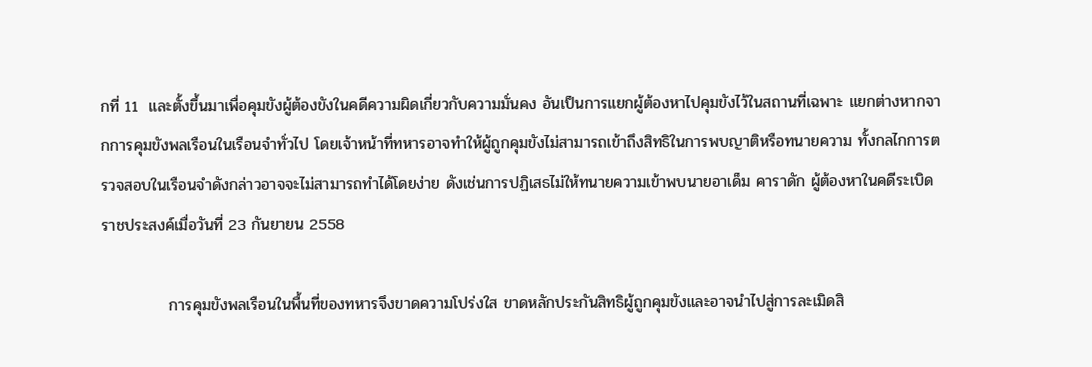กที่ 11  และตั้งขึ้นมาเพื่อคุมขังผู้ต้องขังในคดีความผิดเกี่ยวกับความมั่นคง อันเป็นการแยกผู้ต้องหาไปคุมขังไว้ในสถานที่เฉพาะ แยกต่างหากจากการคุมขังพลเรือนในเรือนจำทั่วไป โดยเจ้าหน้าที่ทหารอาจทำให้ผู้ถูกคุมขังไม่สามารถเข้าถึงสิทธิในการพบญาติหรือทนายความ ทั้งกลไกการตรวจสอบในเรือนจำดังกล่าวอาจจะไม่สามารถทำได้โดยง่าย ดังเช่นการปฏิเสธไม่ให้ทนายความเข้าพบนายอาเด็ม คาราดัก ผู้ต้องหาในคดีระเบิดราชประสงค์เมื่อวันที่ 23 กันยายน 2558

            การคุมขังพลเรือนในพื้นที่ของทหารจึงขาดความโปร่งใส ขาดหลักประกันสิทธิผู้ถูกคุมขังและอาจนำไปสู่การละเมิดสิ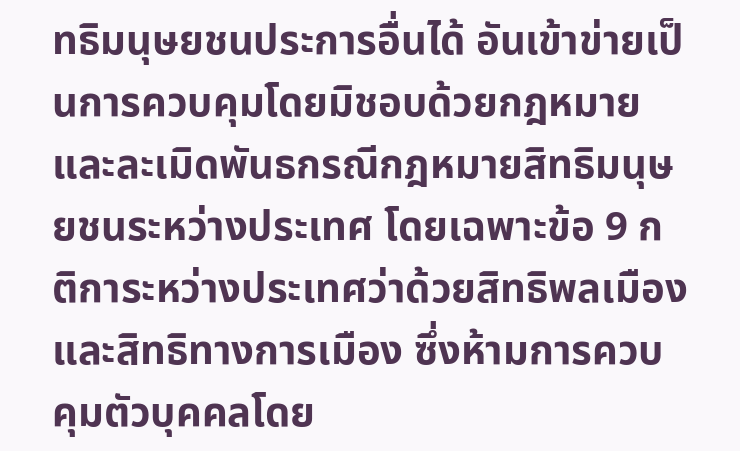ทธิมนุษยชนประการอื่นได้ อันเข้าข่ายเป็นการควบคุมโดยมิชอบด้วยกฎหมายและละเมิดพันธกรณีกฎหมายสิทธิมนุษยชนระหว่างประเทศ โดยเฉพาะข้อ 9 กติการะหว่างประเทศว่าด้วยสิทธิพลเมืองและสิทธิทางการเมือง ซึ่งห้ามการควบคุมตัวบุคคลโดย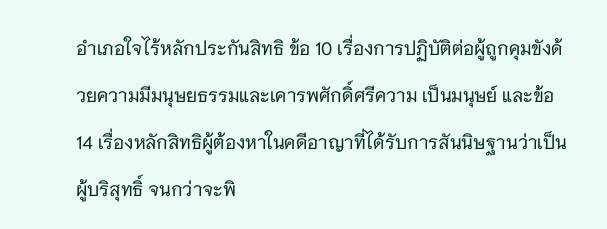อำเภอใจไร้หลักประกันสิทธิ ข้อ 10 เรื่องการปฏิบัติต่อผู้ถูกคุมขังด้วยความมีมนุษยธรรมและเคารพศักดิ์ศรีความ เป็นมนุษย์ และข้อ 14 เรื่องหลักสิทธิผู้ต้องหาในคดีอาญาที่ได้รับการสันนิษฐานว่าเป็นผู้บริสุทธิ์ จนกว่าจะพิ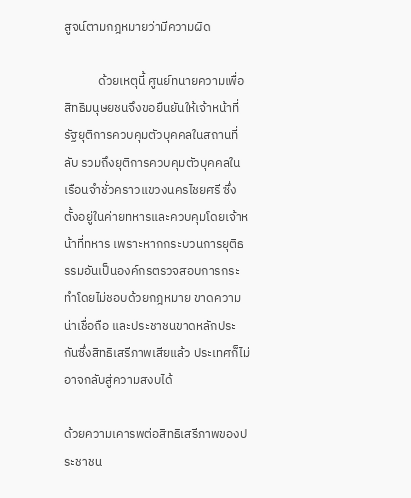สูจน์ตามกฎหมายว่ามีความผิด

            ด้วยเหตุนี้ ศูนย์ทนายความเพื่อสิทธิมนุษยชนจึงขอยืนยันให้เจ้าหน้าที่รัฐยุติการควบคุมตัวบุคคลในสถานที่ลับ รวมถึงยุติการควบคุมตัวบุคคลในเรือนจำชั่วคราวแขวงนครไชยศรี ซึ่งตั้งอยู่ในค่ายทหารและควบคุมโดยเจ้าหน้าที่ทหาร เพราะหากกระบวนการยุติธรรมอันเป็นองค์กรตรวจสอบการกระทำโดยไม่ชอบด้วยกฎหมาย ขาดความน่าเชื่อถือ และประชาชนขาดหลักประกันซึ่งสิทธิเสรีภาพเสียแล้ว ประเทศก็ไม่อาจกลับสู่ความสงบได้

ด้วยความเคารพต่อสิทธิเสรีภาพของประชาชน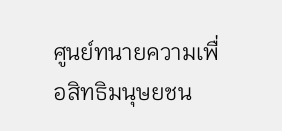ศูนย์ทนายความเพื่อสิทธิมนุษยชน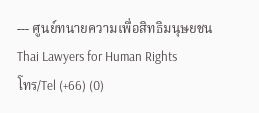--- ศูนย์ทนายความเพื่อสิทธิมนุษยชน
Thai Lawyers for Human Rights
โทร/Tel (+66) (0)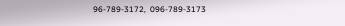96-789-3172,  096-789-3173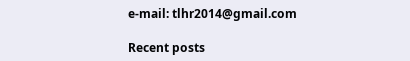e-mail: tlhr2014@gmail.com

Recent posts